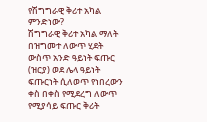የሽግግራዊ ቅሪተ አካል ምንድነው?
ሽግግራዊ ቅሪተ አካል ማለት በዝግመተ ለውጥ ሂደት ውስጥ አንድ ዓይነት ፍጡር (ዝርያ) ወደ ሌላ ዓይነት ፍጡርነት ሲለወጥ የነበረውን ቀስ በቀስ የሚደረግ ለውጥ የሚያሳይ ፍጡር ቅሪት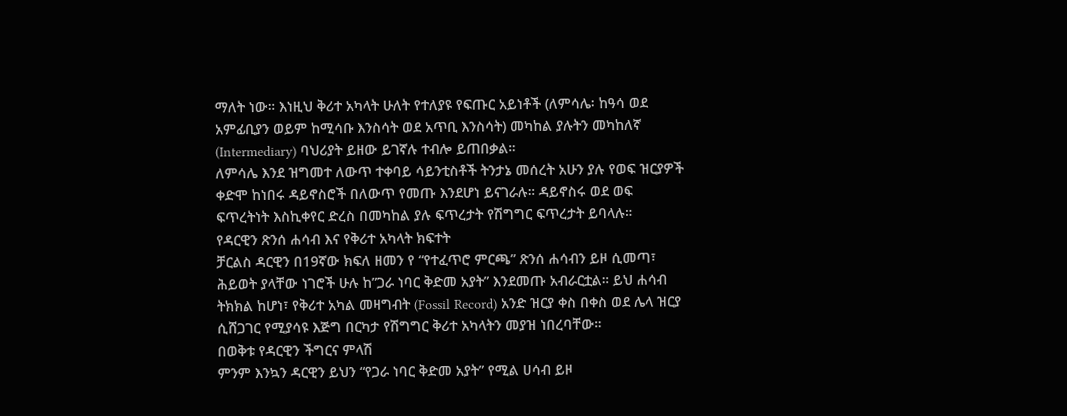ማለት ነው። እነዚህ ቅሪተ አካላት ሁለት የተለያዩ የፍጡር አይነቶች (ለምሳሌ፡ ከዓሳ ወደ አምፊቢያን ወይም ከሚሳቡ እንስሳት ወደ አጥቢ እንስሳት) መካከል ያሉትን መካከለኛ (Intermediary) ባህሪያት ይዘው ይገኛሉ ተብሎ ይጠበቃል።
ለምሳሌ እንደ ዝግመተ ለውጥ ተቀባይ ሳይንቲስቶች ትንታኔ መሰረት አሁን ያሉ የወፍ ዝርያዎች ቀድሞ ከነበሩ ዳይኖስሮች በለውጥ የመጡ እንደሆነ ይናገራሉ። ዳይኖስሩ ወደ ወፍ ፍጥረትነት እስኪቀየር ድረስ በመካከል ያሉ ፍጥረታት የሽግግር ፍጥረታት ይባላሉ።
የዳርዊን ጽንሰ ሐሳብ እና የቅሪተ አካላት ክፍተት
ቻርልስ ዳርዊን በ19ኛው ክፍለ ዘመን የ “የተፈጥሮ ምርጫ” ጽንሰ ሐሳብን ይዞ ሲመጣ፣ ሕይወት ያላቸው ነገሮች ሁሉ ከ”ጋራ ነባር ቅድመ አያት” እንደመጡ አብራርቷል። ይህ ሐሳብ ትክክል ከሆነ፣ የቅሪተ አካል መዛግብት (Fossil Record) አንድ ዝርያ ቀስ በቀስ ወደ ሌላ ዝርያ ሲሸጋገር የሚያሳዩ እጅግ በርካታ የሽግግር ቅሪተ አካላትን መያዝ ነበረባቸው።
በወቅቱ የዳርዊን ችግርና ምላሽ
ምንም እንኳን ዳርዊን ይህን “የጋራ ነባር ቅድመ አያት” የሚል ሀሳብ ይዞ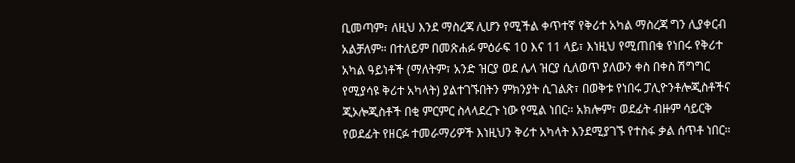ቢመጣም፣ ለዚህ እንደ ማስረጃ ሊሆን የሚችል ቀጥተኛ የቅሪተ አካል ማስረጃ ግን ሊያቀርብ አልቻለም። በተለይም በመጽሐፉ ምዕራፍ 10 እና 11 ላይ፣ እነዚህ የሚጠበቁ የነበሩ የቅሪተ አካል ዓይነቶች (ማለትም፣ አንድ ዝርያ ወደ ሌላ ዝርያ ሲለወጥ ያለውን ቀስ በቀስ ሽግግር የሚያሳዩ ቅሪተ አካላት) ያልተገኙበትን ምክንያት ሲገልጽ፣ በወቅቱ የነበሩ ፓሊዮንቶሎጂስቶችና ጂኦሎጂስቶች በቂ ምርምር ስላላደረጉ ነው የሚል ነበር። አክሎም፣ ወደፊት ብዙም ሳይርቅ የወደፊት የዘርፉ ተመራማሪዎች እነዚህን ቅሪተ አካላት እንደሚያገኙ የተስፋ ቃል ሰጥቶ ነበር።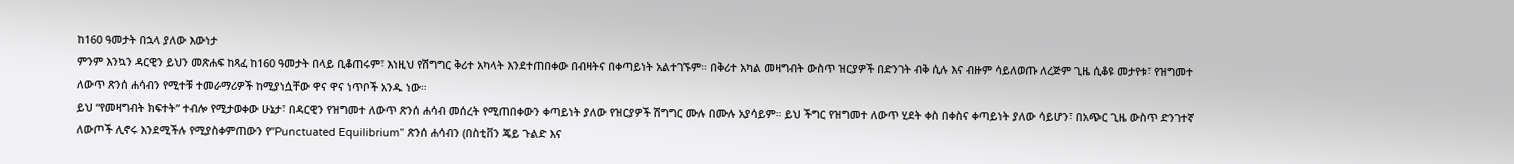ከ160 ዓመታት በኋላ ያለው እውነታ
ምንም እንኳን ዳርዊን ይህን መጽሐፍ ከጻፈ ከ160 ዓመታት በላይ ቢቆጠሩም፣ እነዚህ የሽግግር ቅሪተ አካላት እንደተጠበቀው በብዛትና በቀጣይነት አልተገኙም። በቅሪተ አካል መዛግብት ውስጥ ዝርያዎች በድንገት ብቅ ሲሉ እና ብዙም ሳይለወጡ ለረጅም ጊዜ ሲቆዩ መታየቱ፣ የዝግመተ ለውጥ ጽንሰ ሐሳብን የሚተቹ ተመራማሪዎች ከሚያነሷቸው ዋና ዋና ነጥቦች አንዱ ነው።
ይህ “የመዛግብት ክፍተት” ተብሎ የሚታወቀው ሁኔታ፣ በዳርዊን የዝግመተ ለውጥ ጽንሰ ሐሳብ መሰረት የሚጠበቀውን ቀጣይነት ያለው የዝርያዎች ሽግግር ሙሉ በሙሉ አያሳይም። ይህ ችግር የዝግመተ ለውጥ ሂደት ቀስ በቀስና ቀጣይነት ያለው ሳይሆን፣ በአጭር ጊዜ ውስጥ ድንገተኛ ለውጦች ሊኖሩ እንደሚችሉ የሚያስቀምጠውን የ”Punctuated Equilibrium” ጽንሰ ሐሳብን (በስቲቨን ጄይ ጉልድ እና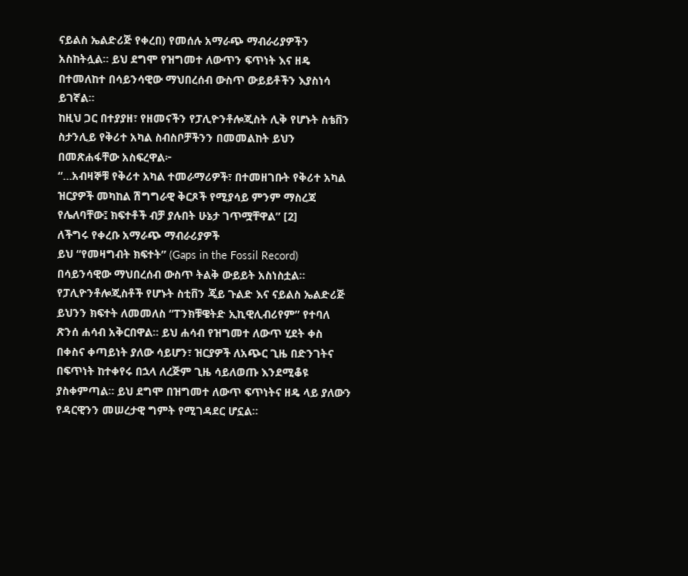ናይልስ ኤልድሪጅ የቀረበ) የመሰሉ አማራጭ ማብራሪያዎችን አስከትሏል። ይህ ደግሞ የዝግመተ ለውጥን ፍጥነት እና ዘዴ በተመለከተ በሳይንሳዊው ማህበረሰብ ውስጥ ውይይቶችን እያስነሳ ይገኛል።
ከዚህ ጋር በተያያዘ፣ የዘመናችን የፓሊዮንቶሎጂስት ሊቅ የሆኑት ስቴቨን ስታንሊይ የቅሪተ አካል ስብስቦቻችንን በመመልከት ይህን በመጽሐፋቸው አስፍረዋል፦
“…አብዛኞቹ የቅሪተ አካል ተመራማሪዎች፣ በተመዘገቡት የቅሪተ አካል ዝርያዎች መካከል ሽግግራዊ ቅርጾች የሚያሳይ ምንም ማስረጃ የሌለባቸው፤ ክፍተቶች ብቻ ያሉበት ሁኔታ ገጥሟቸዋል” [2]
ለችግሩ የቀረቡ አማራጭ ማብራሪያዎች
ይህ “የመዛግብት ክፍተት” (Gaps in the Fossil Record) በሳይንሳዊው ማህበረሰብ ውስጥ ትልቅ ውይይት አስነስቷል።
የፓሊዮንቶሎጂስቶች የሆኑት ስቲቨን ጄይ ጉልድ እና ናይልስ ኤልድሪጅ ይህንን ክፍተት ለመመለስ “ፐንክቹዌትድ ኢኪዊሊብሪየም” የተባለ ጽንሰ ሐሳብ አቅርበዋል። ይህ ሐሳብ የዝግመተ ለውጥ ሂደት ቀስ በቀስና ቀጣይነት ያለው ሳይሆን፣ ዝርያዎች ለአጭር ጊዜ በድንገትና በፍጥነት ከተቀየሩ በኋላ ለረጅም ጊዜ ሳይለወጡ እንደሚቆዩ ያስቀምጣል። ይህ ደግሞ በዝግመተ ለውጥ ፍጥነትና ዘዴ ላይ ያለውን የዳርዊንን መሠረታዊ ግምት የሚገዳደር ሆኗል።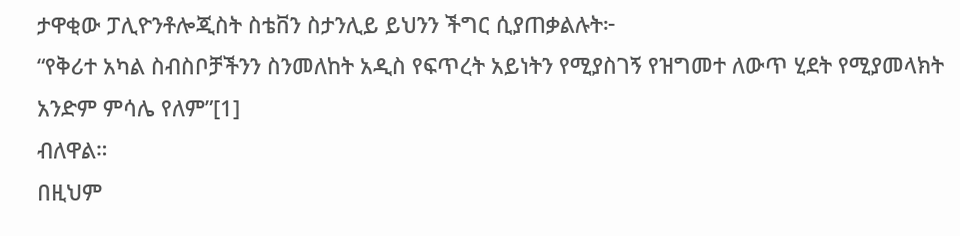ታዋቂው ፓሊዮንቶሎጂስት ስቴቨን ስታንሊይ ይህንን ችግር ሲያጠቃልሉት፦
“የቅሪተ አካል ስብስቦቻችንን ስንመለከት አዲስ የፍጥረት አይነትን የሚያስገኝ የዝግመተ ለውጥ ሂደት የሚያመላክት አንድም ምሳሌ የለም”[1]
ብለዋል።
በዚህም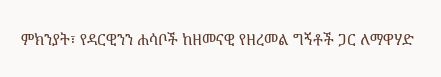ምክንያት፣ የዳርዊንን ሐሳቦች ከዘመናዊ የዘረመል ግኝቶች ጋር ለማዋሃድ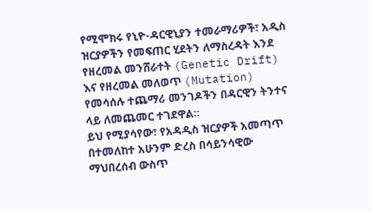የሚሞክሩ የኒዮ-ዳርዊኒያን ተመራማሪዎች፣ አዲስ ዝርያዎችን የመፍጠር ሂደትን ለማስረዳት እንደ የዘረመል መንሸራተት (Genetic Drift) እና የዘረመል መለወጥ (Mutation) የመሳሰሉ ተጨማሪ መንገዶችን በዳርዊን ትንተና ላይ ለመጨመር ተገደዋል።
ይህ የሚያሳየው፣ የአዳዲስ ዝርያዎች አመጣጥ በተመለከተ አሁንም ድረስ በሳይንሳዊው ማህበረሰብ ውስጥ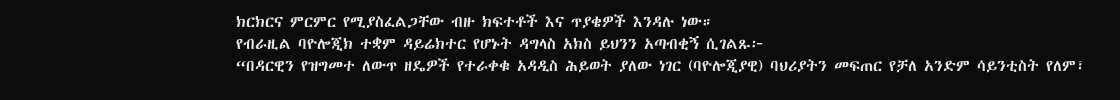ክርክርና ምርምር የሚያስፈልጋቸው ብዙ ክፍተቶች እና ጥያቄዎች እንዳሉ ነው።
የብራዚል ባዮሎጂክ ተቋም ዳይሬክተር የሆኑት ዳግላስ አክስ ይህንን አጣብቂኝ ሲገልጹ፦
“በዳርዊን የዝግመተ ለውጥ ዘዴዎች የተራቀቁ አዳዲስ ሕይወት ያለው ነገር (ባዮሎጂያዊ) ባህሪያትን መፍጠር የቻለ አንድም ሳይንቲስት የለም፣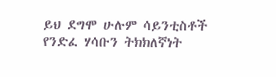ይህ ደግሞ ሁሉም ሳይንቲስቶች የንድፈ ሃሳቡን ትክክለኛነት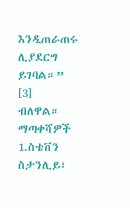እንዲጠራጠሩ ሊያደርግ ይገባል።” [3]
ብለዋል።
ማጣቀሻዎች
1.ስቴቨን ስታንሊይ፣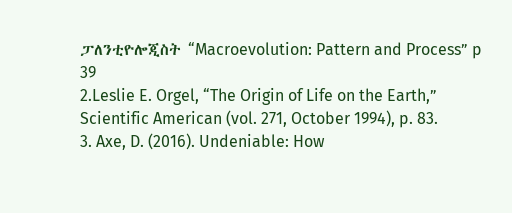ፓለንቲዮሎጂስት “Macroevolution: Pattern and Process” p 39
2.Leslie E. Orgel, “The Origin of Life on the Earth,” Scientific American (vol. 271, October 1994), p. 83.
3. Axe, D. (2016). Undeniable: How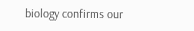biology confirms our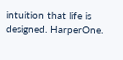intuition that life is designed. HarperOne.